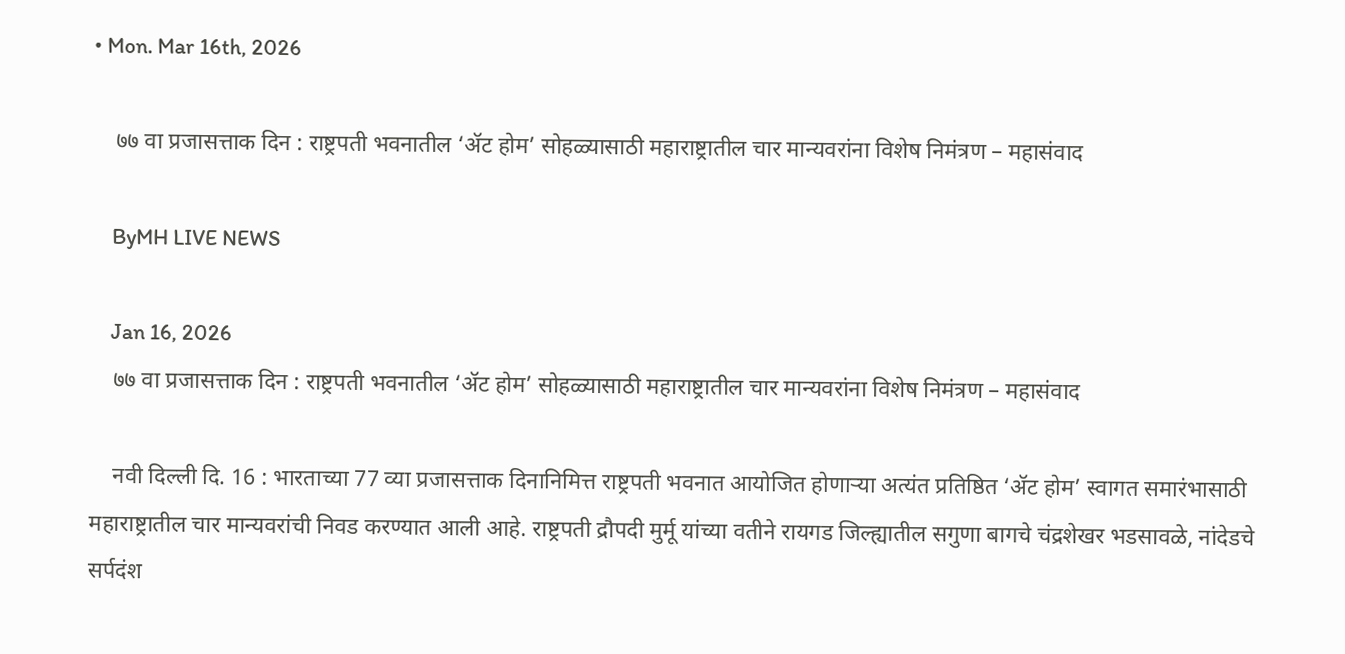• Mon. Mar 16th, 2026

    ७७ वा प्रजासत्ताक दिन : राष्ट्रपती भवनातील ‘ॲट होम’ सोहळ्यासाठी महाराष्ट्रातील चार मान्यवरांना विशेष निमंत्रण – महासंवाद

    ByMH LIVE NEWS

    Jan 16, 2026
    ७७ वा प्रजासत्ताक दिन : राष्ट्रपती भवनातील ‘ॲट होम’ सोहळ्यासाठी महाराष्ट्रातील चार मान्यवरांना विशेष निमंत्रण – महासंवाद

    नवी दिल्ली दि. 16 : भारताच्या 77 व्या प्रजासत्ताक दिनानिमित्त राष्ट्रपती भवनात आयोजित होणाऱ्या अत्यंत प्रतिष्ठित ‘ॲट होम’ स्वागत समारंभासाठी महाराष्ट्रातील चार मान्यवरांची निवड करण्यात आली आहे. राष्ट्रपती द्रौपदी मुर्मू यांच्या वतीने रायगड जिल्ह्यातील सगुणा बागचे चंद्रशेखर भडसावळे, नांदेडचे सर्पदंश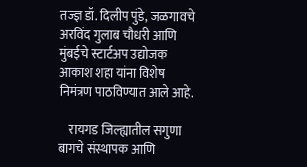तज्ज्ञ डॉ. दिलीप पुंडे, जळगावचे अरविंद गुलाब चौधरी आणि मुंबईचे स्टार्टअप उद्योजक आकाश शहा यांना विशेष निमंत्रण पाठविण्यात आले आहे.

    रायगड जिल्ह्यातील सगुणा बागचे संस्थापक आणि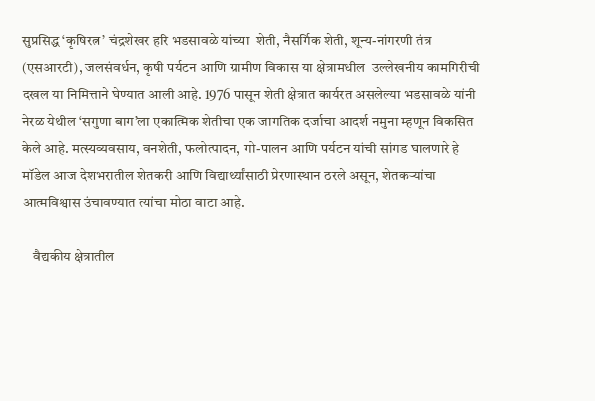सुप्रसिद्ध ‘कृषिरत्न’ चंद्रशेखर हरि भडसावळे यांच्या  शेती, नैसर्गिक शेती, शून्य-नांगरणी तंत्र (एसआरटी), जलसंवर्धन, कृषी पर्यटन आणि ग्रामीण विकास या क्षेत्रामधील  उल्लेखनीय कामगिरीची दखल या निमित्ताने घेण्यात आली आहे. 1976 पासून शेती क्षेत्रात कार्यरत असलेल्या भडसावळे यांनी नेरळ येथील ‘सगुणा बाग’ला एकात्मिक शेतीचा एक जागतिक दर्जाचा आदर्श नमुना म्हणून विकसित केले आहे. मत्स्यव्यवसाय, वनशेती, फलोत्पादन, गो-पालन आणि पर्यटन यांची सांगड घालणारे हे मॉडेल आज देशभरातील शेतकरी आणि विद्यार्थ्यांसाठी प्रेरणास्थान ठरले असून, शेतकऱ्यांचा आत्मविश्वास उंचावण्यात त्यांचा मोठा वाटा आहे.

    वैद्यकीय क्षेत्रातील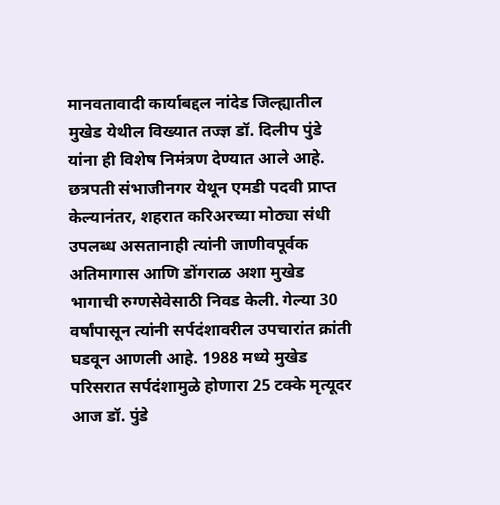मानवतावादी कार्याबद्दल नांदेड जिल्ह्यातील मुखेड येथील विख्यात तज्ज्ञ डॉ. दिलीप पुंडे यांना ही विशेष निमंत्रण देण्यात आले आहे. छत्रपती संभाजीनगर येथून एमडी पदवी प्राप्त केल्यानंतर, शहरात करिअरच्या मोठ्या संधी उपलब्ध असतानाही त्यांनी जाणीवपूर्वक अतिमागास आणि डोंगराळ अशा मुखेड भागाची रुग्णसेवेसाठी निवड केली. गेल्या 30 वर्षांपासून त्यांनी सर्पदंशावरील उपचारांत क्रांती घडवून आणली आहे. 1988 मध्ये मुखेड परिसरात सर्पदंशामुळे होणारा 25 टक्के मृत्यूदर आज डॉ. पुंडे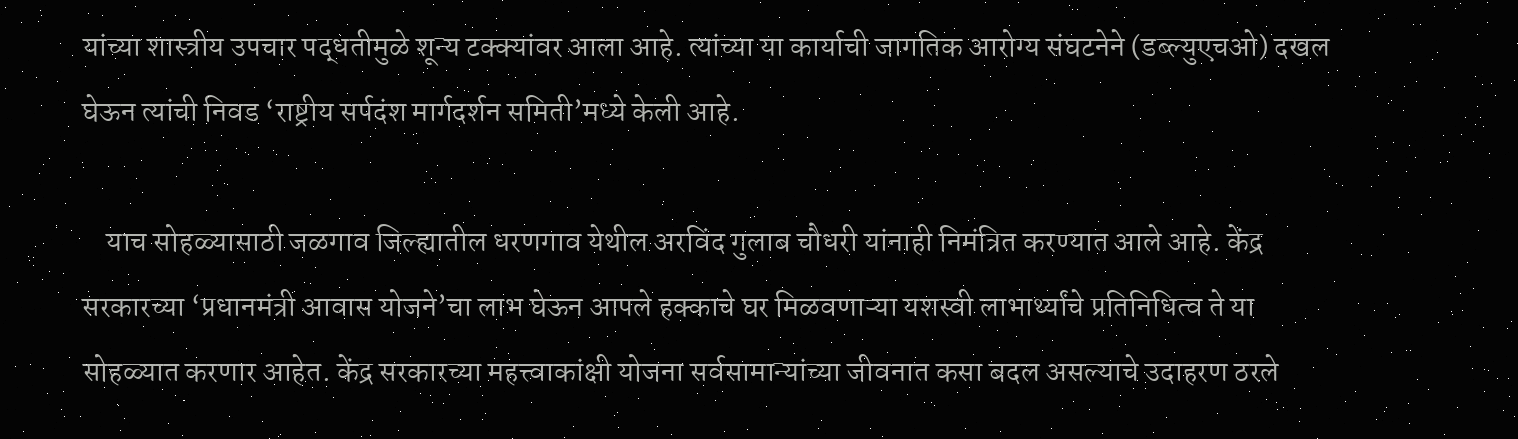यांच्या शास्त्रीय उपचार पद्धतीमुळे शून्य टक्क्यांवर आला आहे. त्यांच्या या कार्याची जागतिक आरोग्य संघटनेने (डब्ल्युएचओ) दखल घेऊन त्यांची निवड ‘राष्ट्रीय सर्पदंश मार्गदर्शन समिती’मध्ये केली आहे.

    याच सोहळ्यासाठी जळगाव जिल्ह्यातील धरणगाव येथील अरविंद गुलाब चौधरी यांनाही निमंत्रित करण्यात आले आहे. केंद्र सरकारच्या ‘प्रधानमंत्री आवास योजने’चा लाभ घेऊन आपले हक्काचे घर मिळवणाऱ्या यशस्वी लाभार्थ्यांचे प्रतिनिधित्व ते या सोहळ्यात करणार आहेत. केंद्र सरकारच्या महत्त्वाकांक्षी योजना सर्वसामान्यांच्या जीवनात कसा बदल असल्याचे उदाहरण ठरले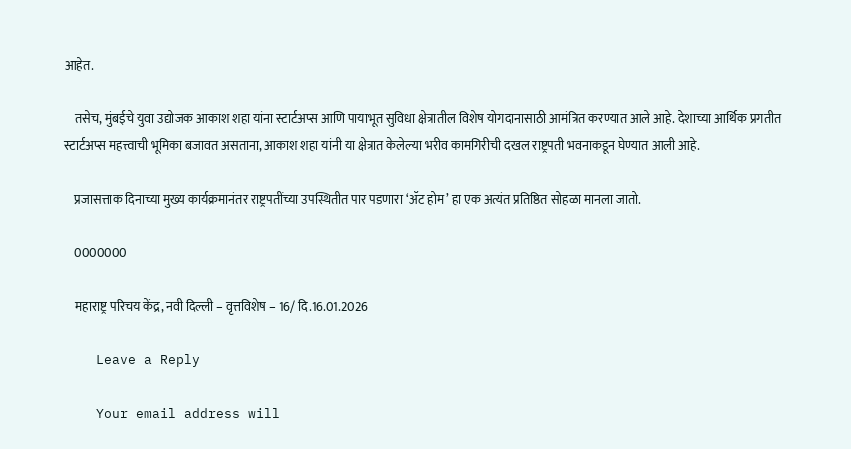आहेत.

    तसेच, मुंबईचे युवा उद्योजक आकाश शहा यांना स्टार्टअप्स आणि पायाभूत सुविधा क्षेत्रातील विशेष योगदानासाठी आमंत्रित करण्यात आले आहे. देशाच्या आर्थिक प्रगतीत स्टार्टअप्स महत्त्वाची भूमिका बजावत असताना, आकाश शहा यांनी या क्षेत्रात केलेल्या भरीव कामगिरीची दखल राष्ट्रपती भवनाकडून घेण्यात आली आहे.

    प्रजासत्ताक दिनाच्या मुख्य कार्यक्रमानंतर राष्ट्रपतींच्या उपस्थितीत पार पडणारा ‘ॲट होम’ हा एक अत्यंत प्रतिष्ठित सोहळा मानला जातो.

    0000000

    महाराष्ट्र परिचय केंद्र, नवी दिल्ली – वृत्तविशेष – 16/ दि.16.01.2026

    Leave a Reply

    Your email address will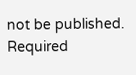not be published. Required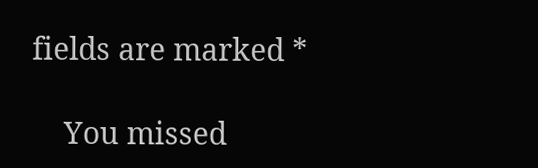fields are marked *

    You missed